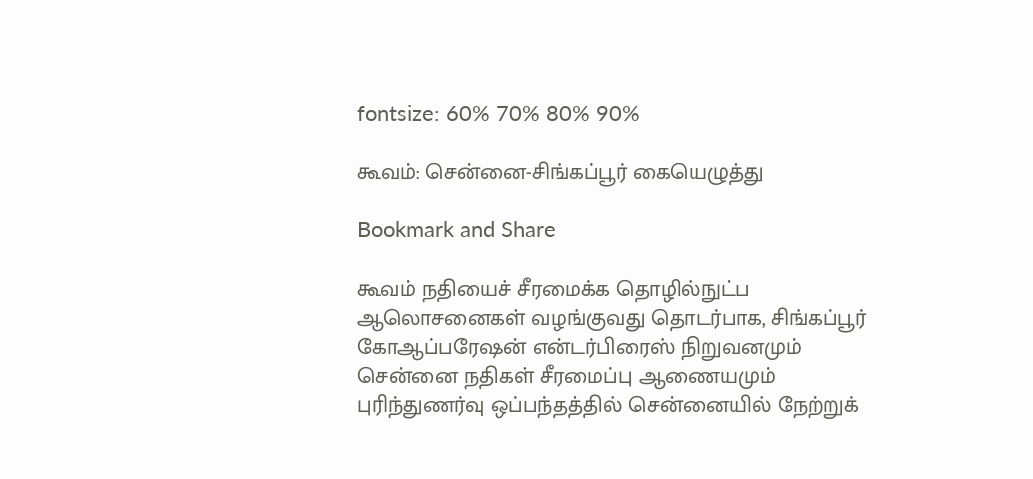fontsize: 60% 70% 80% 90%

கூவம்: சென்னை-சிங்கப்பூர் கையெழுத்து

Bookmark and Share

கூவம் நதியைச் சீரமைக்க தொழில்நுட்ப ஆலொசனைகள் வழங்குவது தொடர்பாக, சிங்கப்பூர் கோஆப்பரேஷன் என்டர்பிரைஸ் நிறுவனமும் சென்னை நதிகள் சீரமைப்பு ஆணையமும் புரிந்துணர்வு ஒப்பந்தத்தில் சென்னையில் நேற்றுக்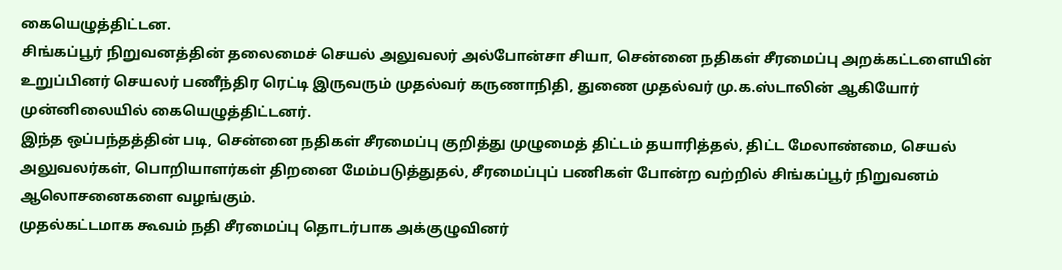கையெழுத்திட்டன.
சிங்கப்பூர் நிறுவனத்தின் தலைமைச் செயல் அலுவலர் அல்போன்சா சியா, சென்னை நதிகள் சீரமைப்பு அறக்கட்டளையின் உறுப்பினர் செயலர் பணீந்திர ரெட்டி இருவரும் முதல்வர் கருணாநிதி, துணை முதல்வர் மு.க.ஸ்டாலின் ஆகியோர் முன்னிலையில் கையெழுத்திட்டனர்.
இந்த ஒப்பந்தத்தின் படி, சென்னை நதிகள் சீரமைப்பு குறித்து முழுமைத் திட்டம் தயாரித்தல், திட்ட மேலாண்மை, செயல் அலுவலர்கள், பொறியாளர்கள் திறனை மேம்படுத்துதல், சீரமைப்புப் பணிகள் போன்ற வற்றில் சிங்கப்பூர் நிறுவனம் ஆலொசனைகளை வழங்கும்.
முதல்கட்டமாக கூவம் நதி சீரமைப்பு தொடர்பாக அக்குழுவினர்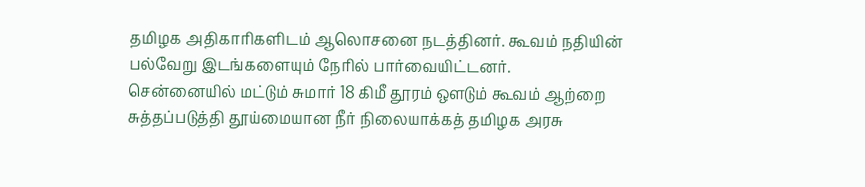தமிழக அதிகாரிகளிடம் ஆலொசனை நடத்தினர். கூவம் நதியின் பல்வேறு இடங்களையும் நேரில் பார்வையிட்டனர்.
சென்னையில் மட்டும் சுமார் 18 கிமீ தூரம் ஔடும் கூவம் ஆற்றை சுத்தப்படுத்தி தூய்மையான நீர் நிலையாக்கத் தமிழக அரசு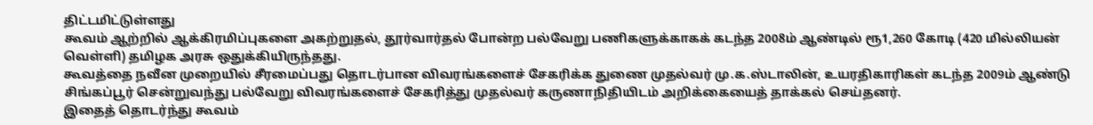திட்டமிட்டுள்ளது
கூவம் ஆற்றில் ஆக்கிரமிப்புகளை அகற்றுதல், தூர்வார்தல் போன்ற பல்வேறு பணிகளுக்காகக் கடந்த 2008ம் ஆண்டில் ரூ1,260 கோடி (420 மில்லியன் வெள்ளி) தமிழக அரசு ஒதுக்கியிருந்தது.
கூவத்தை நவீன முறையில் சீரமைப்பது தொடர்பான விவரங்களைச் சேகரிக்க துணை முதல்வர் மு.க.ஸ்டாலின், உயரதிகாரிகள் கடந்த 2009ம் ஆண்டு சிங்கப்பூர் சென்றுவந்து பல்வேறு விவரங்களைச் சேகரித்து முதல்வர் கருணாநிதியிடம் அறிக்கையைத் தாக்கல் செய்தனர்.
இதைத் தொடர்ந்து கூவம்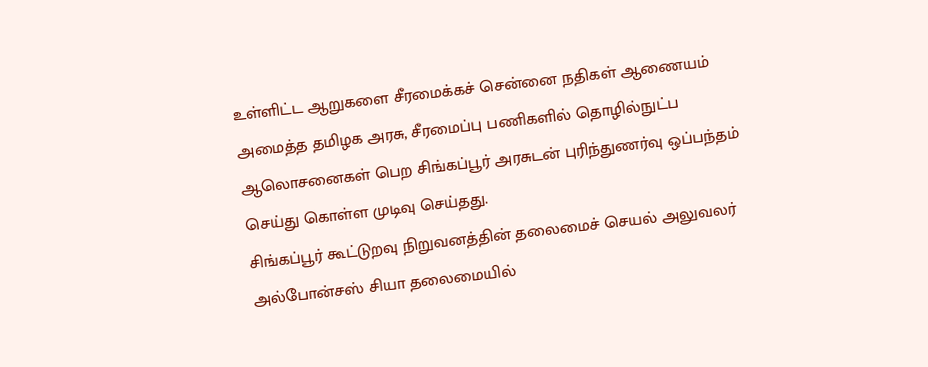உள்ளிட்ட ஆறுகளை சீரமைக்கச் சென்னை நதிகள் ஆணையம் அமைத்த தமிழக அரசு, சீரமைப்பு பணிகளில் தொழில்நுட்ப ஆலொசனைகள் பெற சிங்கப்பூர் அரசுடன் புரிந்துணர்வு ஒப்பந்தம் செய்து கொள்ள முடிவு செய்தது.
சிங்கப்பூர் கூட்டுறவு நிறுவனத்தின் தலைமைச் செயல் அலுவலர் அல்போன்சஸ் சியா தலைமையில்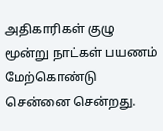அதிகாரிகள் குழு மூன்று நாட்கள் பயணம் மேற்கொண்டு சென்னை சென்றது.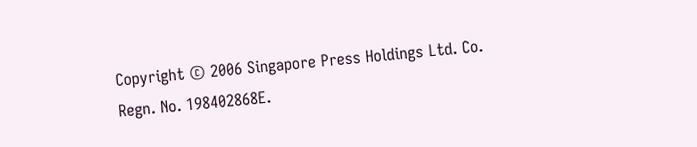Copyright © 2006 Singapore Press Holdings Ltd. Co. Regn. No. 198402868E.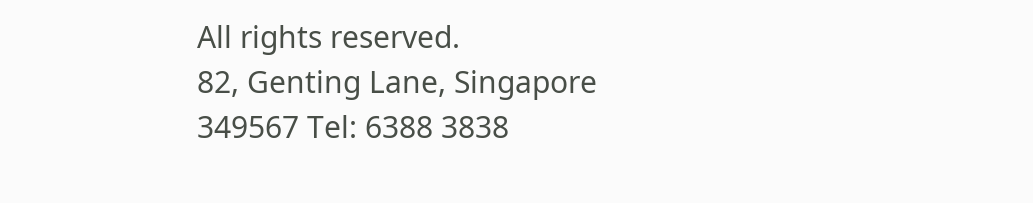All rights reserved.
82, Genting Lane, Singapore 349567 Tel: 6388 3838